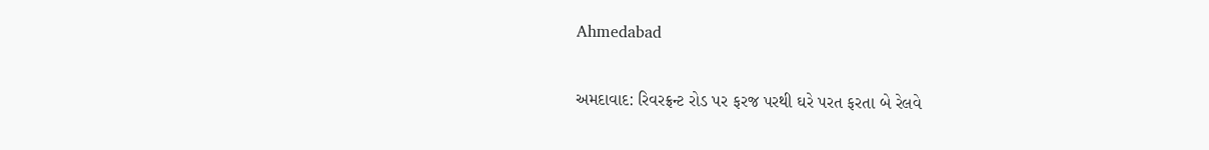Ahmedabad

અમદાવાદ: રિવરફ્રન્ટ રોડ પર ફરજ પરથી ઘરે પરત ફરતા બે રેલવે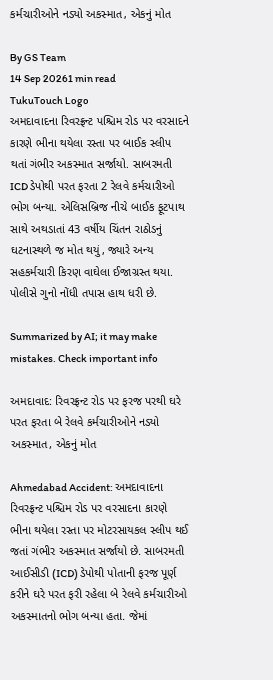કર્મચારીઓને નડ્યો અકસ્માત, એકનું મોત

By GS Team
14 Sep 20261 min read
TukuTouch Logo
અમદાવાદના રિવરફ્રન્ટ પશ્ચિમ રોડ પર વરસાદને કારણે ભીના થયેલા રસ્તા પર બાઈક સ્લીપ થતાં ગંભીર અકસ્માત સર્જાયો. સાબરમતી ICD ડેપોથી પરત ફરતા 2 રેલવે કર્મચારીઓ ભોગ બન્યા. એલિસબ્રિજ નીચે બાઈક ફૂટપાથ સાથે અથડાતાં 43 વર્ષીય ચિંતન રાઠોડનું ઘટનાસ્થળે જ મોત થયું, જ્યારે અન્ય સહકર્મચારી કિરણ વાઘેલા ઈજાગ્રસ્ત થયા. પોલીસે ગુનો નોંધી તપાસ હાથ ધરી છે.

Summarized by AI; it may make mistakes. Check important info

અમદાવાદ: રિવરફ્રન્ટ રોડ પર ફરજ પરથી ઘરે પરત ફરતા બે રેલવે કર્મચારીઓને નડ્યો અકસ્માત, એકનું મોત

Ahmedabad Accident: અમદાવાદના રિવરફ્રન્ટ પશ્ચિમ રોડ પર વરસાદના કારણે ભીના થયેલા રસ્તા પર મોટરસાયકલ સ્લીપ થઈ જતાં ગંભીર અકસ્માત સર્જાયો છે. સાબરમતી આઈસીડી (ICD) ડેપોથી પોતાની ફરજ પૂર્ણ કરીને ઘરે પરત ફરી રહેલા બે રેલવે કર્મચારીઓ અકસ્માતનો ભોગ બન્યા હતા. જેમાં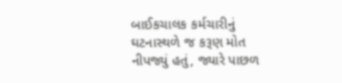બાઈકચાલક કર્મચારીનું ઘટનાસ્થળે જ કરૂણ મોત નીપજ્યું હતું, જ્યારે પાછળ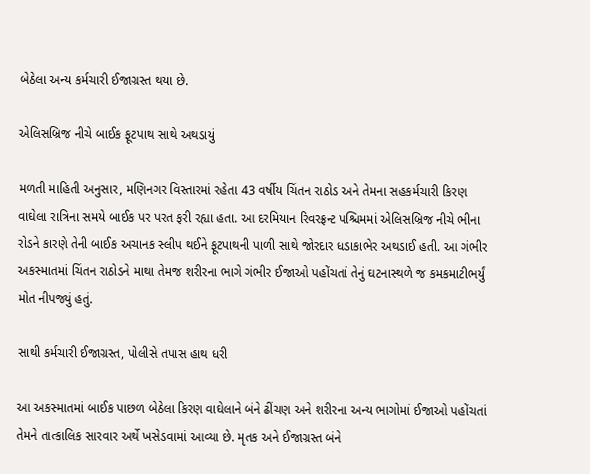બેઠેલા અન્ય કર્મચારી ઈજાગ્રસ્ત થયા છે.

એલિસબ્રિજ નીચે બાઈક ફૂટપાથ સાથે અથડાયું

મળતી માહિતી અનુસાર, મણિનગર વિસ્તારમાં રહેતા 43 વર્ષીય ચિંતન રાઠોડ અને તેમના સહકર્મચારી કિરણ વાઘેલા રાત્રિના સમયે બાઈક પર પરત ફરી રહ્યા હતા. આ દરમિયાન રિવરફ્રન્ટ પશ્ચિમમાં એલિસબ્રિજ નીચે ભીના રોડને કારણે તેની બાઈક અચાનક સ્લીપ થઈને ફૂટપાથની પાળી સાથે જોરદાર ધડાકાભેર અથડાઈ હતી. આ ગંભીર અકસ્માતમાં ચિંતન રાઠોડને માથા તેમજ શરીરના ભાગે ગંભીર ઈજાઓ પહોંચતાં તેનું ઘટનાસ્થળે જ કમકમાટીભર્યું મોત નીપજ્યું હતું.

સાથી કર્મચારી ઈજાગ્રસ્ત, પોલીસે તપાસ હાથ ધરી

આ અકસ્માતમાં બાઈક પાછળ બેઠેલા કિરણ વાઘેલાને બંને ઢીંચણ અને શરીરના અન્ય ભાગોમાં ઈજાઓ પહોંચતાં તેમને તાત્કાલિક સારવાર અર્થે ખસેડવામાં આવ્યા છે. મૃતક અને ઈજાગ્રસ્ત બંને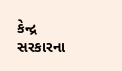કેન્દ્ર સરકારના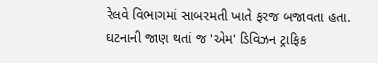રેલવે વિભાગમાં સાબરમતી ખાતે ફરજ બજાવતા હતા. ઘટનાની જાણ થતાં જ 'એમ' ડિવિઝન ટ્રાફિક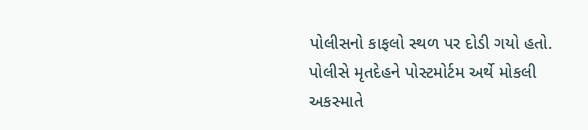પોલીસનો કાફલો સ્થળ પર દોડી ગયો હતો. પોલીસે મૃતદેહને પોસ્ટમોર્ટમ અર્થે મોકલી અકસ્માતે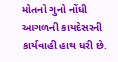મોતનો ગુનો નોંધી આગળની કાયદેસરની કાર્યવાહી હાથ ધરી છે.